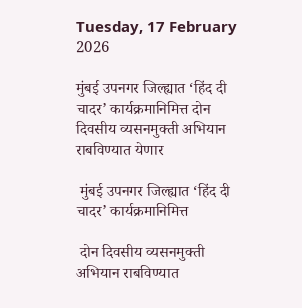Tuesday, 17 February 2026

मुंबई उपनगर जिल्ह्यात ‘हिंद दी चादर’ कार्यक्रमानिमित्त दोन दिवसीय व्यसनमुक्ती अभियान राबविण्यात येणार

 मुंबई उपनगर जिल्ह्यात ‘हिंद दी चादर’ कार्यक्रमानिमित्त

 दोन दिवसीय व्यसनमुक्ती अभियान राबविण्यात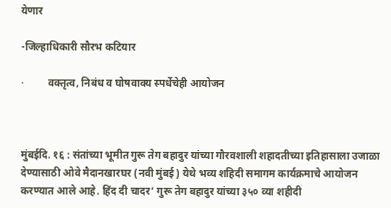येणार

-जिल्हाधिकारी सौरभ कटियार

·         वक्तृत्व, निबंध व घोषवाक्य स्पर्धेचेही आयोजन



मुंबईदि. १६ : संतांच्या भूमीत गुरू तेग बहादुर यांच्या गौरवशाली शहादतीच्या इतिहासाला उजाळा देण्यासाठी ओवे मैदानखारघर (नवी मुंबई) येथे भव्य शहिदी समागम कार्यक्रमाचे आयोजन करण्यात आले आहे. हिंद दी चादर’ गुरू तेग बहादुर यांच्या ३५० व्या शहीदी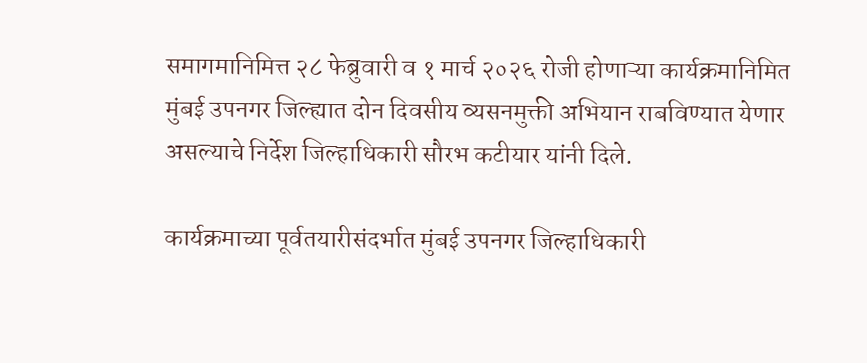समागमानिमित्त २८ फेब्रुवारी व १ मार्च २०२६ रोजी होणाऱ्या कार्यक्रमानिमित मुंबई उपनगर जिल्ह्यात दोन दिवसीय व्यसनमुक्ती अभियान राबविण्यात येणार असल्याचे निर्देश जिल्हाधिकारी सौरभ कटीयार यांनी दिले.

कार्यक्रमाच्या पूर्वतयारीसंदर्भात मुंबई उपनगर जिल्हाधिकारी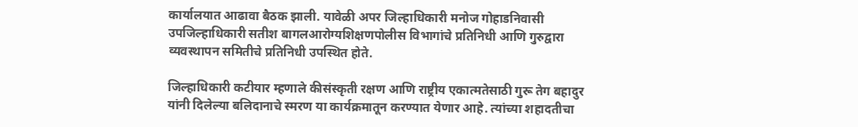कार्यालयात आढावा बैठक झाली. यावेळी अपर जिल्हाधिकारी मनोज गोहाडनिवासी उपजिल्हाधिकारी सतीश बागलआरोग्यशिक्षणपोलीस विभागांचे प्रतिनिधी आणि गुरुद्वारा व्यवस्थापन समितीचे प्रतिनिधी उपस्थित होते.

जिल्हाधिकारी कटीयार म्हणाले कीसंस्कृती रक्षण आणि राष्ट्रीय एकात्मतेसाठी गुरू तेग बहादुर यांनी दिलेल्या बलिदानाचे स्मरण या कार्यक्रमातून करण्यात येणार आहे. त्यांच्या शहादतीचा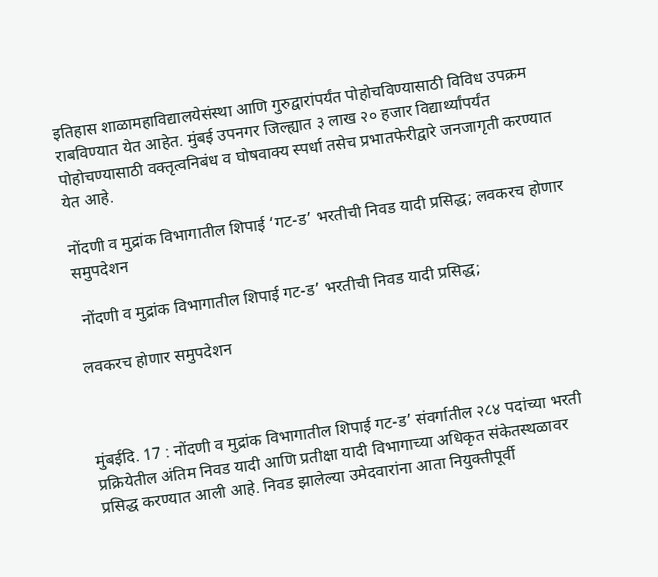इतिहास शाळामहाविद्यालयेसंस्था आणि गुरुद्वारांपर्यंत पोहोचविण्यासाठी विविध उपक्रम राबविण्यात येत आहेत. मुंबई उपनगर जिल्ह्यात ३ लाख २० हजार विद्यार्थ्यांपर्यंत पोहोचण्यासाठी वक्तृत्वनिबंध व घोषवाक्य स्पर्धा तसेच प्रभातफेरीद्वारे जनजागृती करण्यात येत आहे.

नोंदणी व मुद्रांक विभागातील शिपाई ‘गट-ड’ भरतीची निवड यादी प्रसिद्ध; लवकरच होणार समुपदेशन

 नोंदणी व मुद्रांक विभागातील शिपाई गट-ड’ भरतीची निवड यादी प्रसिद्ध;

लवकरच होणार समुपदेशन



मुंबईदि. 17 : नोंदणी व मुद्रांक विभागातील शिपाई गट-ड’ संवर्गातील २८४ पदांच्या भरती प्रक्रियेतील अंतिम निवड यादी आणि प्रतीक्षा यादी विभागाच्या अधिकृत संकेतस्थळावर प्रसिद्ध करण्यात आली आहे. निवड झालेल्या उमेदवारांना आता नियुक्तीपूर्वी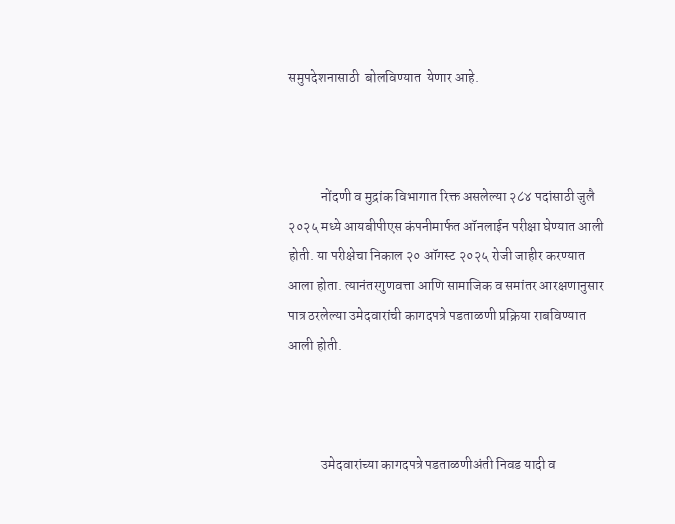समुपदेशनासाठी  बोलविण्यात  येणार आहे.



            नोंदणी व मुद्रांक विभागात रिक्त असलेल्या २८४ पदांसाठी जुलै २०२५ मध्ये आयबीपीएस कंपनीमार्फत ऑनलाईन परीक्षा घेण्यात आली होती. या परीक्षेचा निकाल २० ऑगस्ट २०२५ रोजी जाहीर करण्यात आला होता. त्यानंतरगुणवत्ता आणि सामाजिक व समांतर आरक्षणानुसार पात्र ठरलेल्या उमेदवारांची कागदपत्रे पडताळणी प्रक्रिया राबविण्यात आली होती.



            उमेदवारांच्या कागदपत्रे पडताळणीअंती निवड यादी व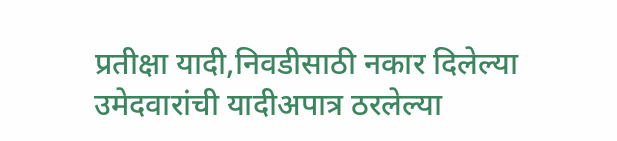प्रतीक्षा यादी,निवडीसाठी नकार दिलेल्या उमेदवारांची यादीअपात्र ठरलेल्या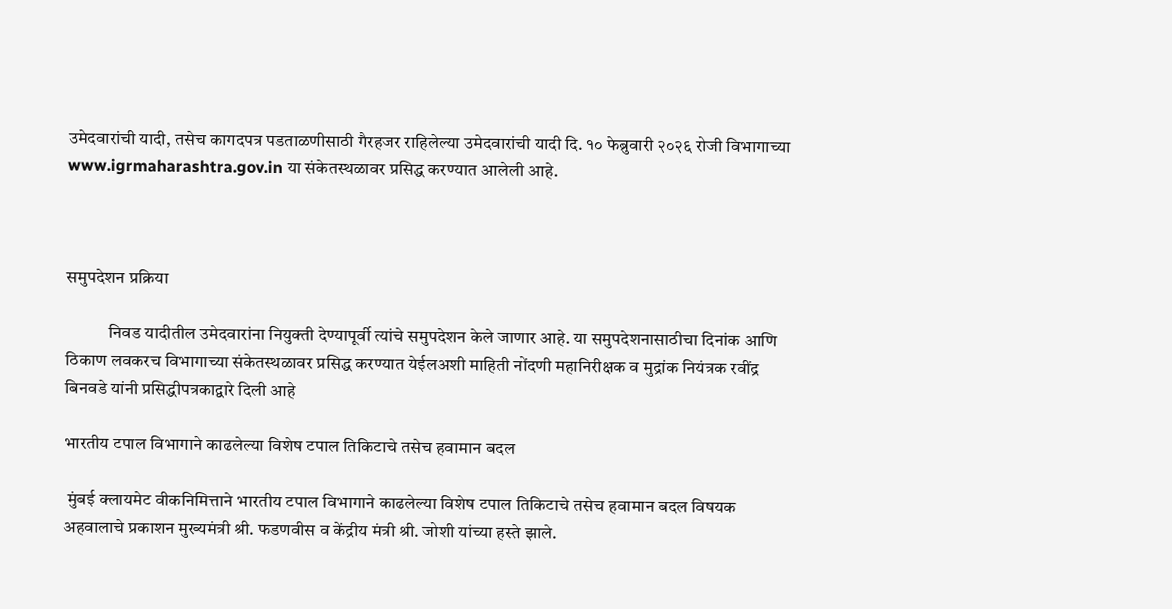उमेदवारांची यादी, तसेच कागदपत्र पडताळणीसाठी गैरहजर राहिलेल्या उमेदवारांची यादी दि. १० फेब्रुवारी २०२६ रोजी विभागाच्या www.igrmaharashtra.gov.in या संकेतस्थळावर प्रसिद्ध करण्यात आलेली आहे.



समुपदेशन प्रक्रिया

            निवड यादीतील उमेदवारांना नियुक्ती देण्यापूर्वी त्यांचे समुपदेशन केले जाणार आहे. या समुपदेशनासाठीचा दिनांक आणि ठिकाण लवकरच विभागाच्या संकेतस्थळावर प्रसिद्ध करण्यात येईलअशी माहिती नोंदणी महानिरीक्षक व मुद्रांक नियंत्रक रवींद्र बिनवडे यांनी प्रसिद्धीपत्रकाद्वारे दिली आहे

भारतीय टपाल विभागाने काढलेल्या विशेष टपाल तिकिटाचे तसेच हवामान बदल

 मुंबई क्लायमेट वीकनिमित्ताने भारतीय टपाल विभागाने काढलेल्या विशेष टपाल तिकिटाचे तसेच हवामान बदल विषयक अहवालाचे प्रकाशन मुख्यमंत्री श्री. फडणवीस व केंद्रीय मंत्री श्री. जोशी यांच्या हस्ते झाले.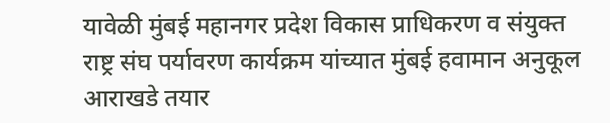यावेळी मुंबई महानगर प्रदेश विकास प्राधिकरण व संयुक्त राष्ट्र संघ पर्यावरण कार्यक्रम यांच्यात मुंबई हवामान अनुकूल आराखडे तयार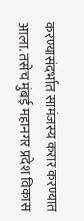करण्यासंदर्भात सामंजस्य करार करण्यात आला. तसेच मुंबई महानगर प्रदेश विकास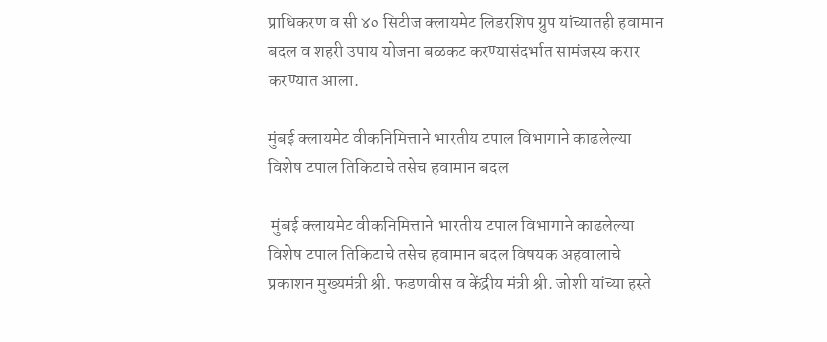प्राधिकरण व सी ४० सिटीज क्लायमेट लिडरशिप ग्रुप यांच्यातही हवामान बदल व शहरी उपाय योजना बळकट करण्यासंदर्भात सामंजस्य करार करण्यात आला.

मुंबई क्लायमेट वीकनिमित्ताने भारतीय टपाल विभागाने काढलेल्या विशेष टपाल तिकिटाचे तसेच हवामान बदल

 मुंबई क्लायमेट वीकनिमित्ताने भारतीय टपाल विभागाने काढलेल्या विशेष टपाल तिकिटाचे तसेच हवामान बदल विषयक अहवालाचे प्रकाशन मुख्यमंत्री श्री. फडणवीस व केंद्रीय मंत्री श्री. जोशी यांच्या हस्ते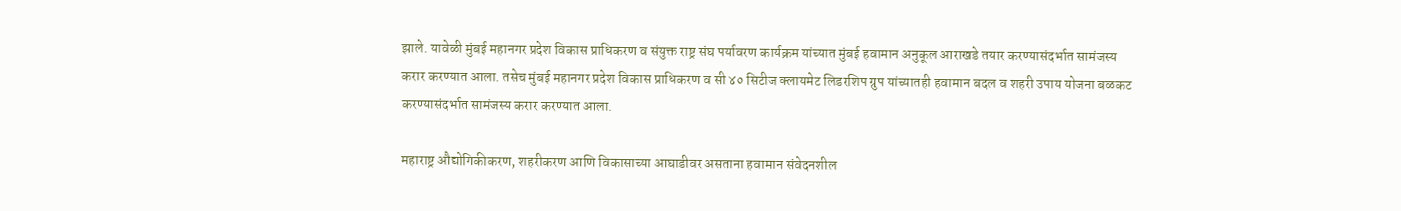झाले. यावेळी मुंबई महानगर प्रदेश विकास प्राधिकरण व संयुक्त राष्ट्र संघ पर्यावरण कार्यक्रम यांच्यात मुंबई हवामान अनुकूल आराखडे तयार करण्यासंदर्भात सामंजस्य करार करण्यात आला. तसेच मुंबई महानगर प्रदेश विकास प्राधिकरण व सी ४० सिटीज क्लायमेट लिडरशिप ग्रुप यांच्यातही हवामान बदल व शहरी उपाय योजना बळकट करण्यासंदर्भात सामंजस्य करार करण्यात आला.

महाराष्ट्र औद्योगिकीकरण, शहरीकरण आणि विकासाच्या आघाडीवर असताना हवामान संवेदनशील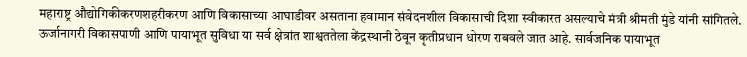महाराष्ट्र औद्योगिकीकरणशहरीकरण आणि विकासाच्या आघाडीवर असताना हवामान संवेदनशील विकासाची दिशा स्वीकारत असल्याचे मंत्री श्रीमती मुंडे यांनी सांगितले. ऊर्जानागरी विकासपाणी आणि पायाभूत सुविधा या सर्व क्षेत्रांत शाश्वततेला केंद्रस्थानी ठेवून कृतीप्रधान धोरण राबवले जात आहे. सार्वजनिक पायाभूत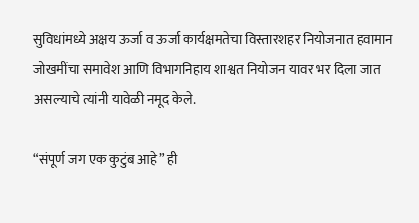सुविधांमध्ये अक्षय ऊर्जा व ऊर्जा कार्यक्षमतेचा विस्तारशहर नियोजनात हवामान जोखमींचा समावेश आणि विभागनिहाय शाश्वत नियोजन यावर भर दिला जात असल्याचे त्यांनी यावेळी नमूद केले.

“संपूर्ण जग एक कुटुंब आहे” ही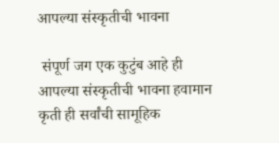आपल्या संस्कृतीची भावना

 संपूर्ण जग एक कुटुंब आहे ही आपल्या संस्कृतीची भावना हवामान कृती ही सर्वांची सामूहिक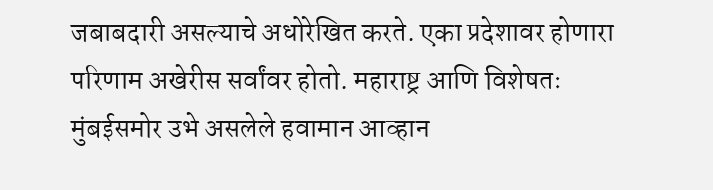जबाबदारी असल्याचे अधोरेखित करते. एका प्रदेशावर होणारा परिणाम अखेरीस सर्वांवर होतो. महाराष्ट्र आणि विशेषतः मुंबईसमोर उभे असलेले हवामान आव्हान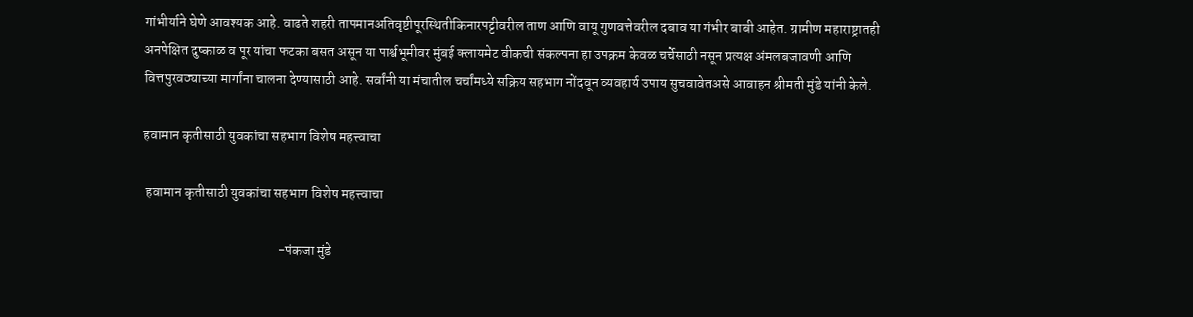गांभीर्याने घेणे आवश्यक आहे. वाढते शहरी तापमानअतिवृष्टीपूरस्थितीकिनारपट्टीवरील ताण आणि वायू गुणवत्तेवरील दबाव या गंभीर बाबी आहेत. ग्रामीण महाराष्ट्रातही अनपेक्षित दुष्काळ व पूर यांचा फटका बसत असून या पार्श्वभूमीवर मुंबई क्लायमेट वीकची संकल्पना हा उपक्रम केवळ चर्चेसाठी नसून प्रत्यक्ष अंमलबजावणी आणि वित्तपुरवठ्याच्या मार्गांना चालना देण्यासाठी आहे. सर्वांनी या मंचातील चर्चांमध्ये सक्रिय सहभाग नोंदवून व्यवहार्य उपाय सुचवावेतअसे आवाहन श्रीमती मुंडे यांनी केले.

हवामान कृतीसाठी युवकांचा सहभाग विशेष महत्त्वाचा

 हवामान कृतीसाठी युवकांचा सहभाग विशेष महत्त्वाचा

                                                 -पंकजा मुंडे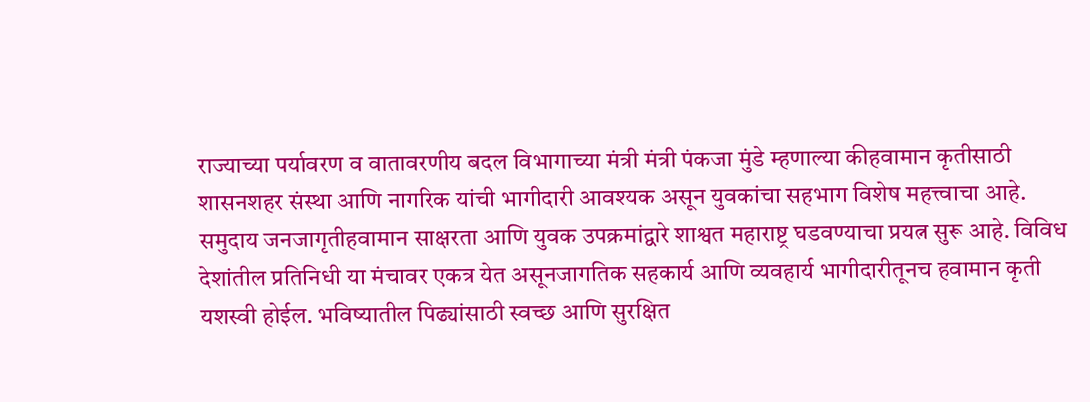राज्याच्या पर्यावरण व वातावरणीय बदल विभागाच्या मंत्री मंत्री पंकजा मुंडे म्हणाल्या कीहवामान कृतीसाठी शासनशहर संस्था आणि नागरिक यांची भागीदारी आवश्यक असून युवकांचा सहभाग विशेष महत्त्वाचा आहे. समुदाय जनजागृतीहवामान साक्षरता आणि युवक उपक्रमांद्वारे शाश्वत महाराष्ट्र घडवण्याचा प्रयत्न सुरू आहे. विविध देशांतील प्रतिनिधी या मंचावर एकत्र येत असूनजागतिक सहकार्य आणि व्यवहार्य भागीदारीतूनच हवामान कृती यशस्वी होईल. भविष्यातील पिढ्यांसाठी स्वच्छ आणि सुरक्षित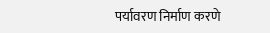पर्यावरण निर्माण करणे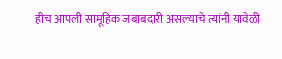हीच आपली सामूहिक जबाबदारी असल्याचे त्यांनी यावेळी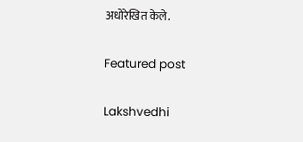अधोरेखित केले.

Featured post

Lakshvedhi